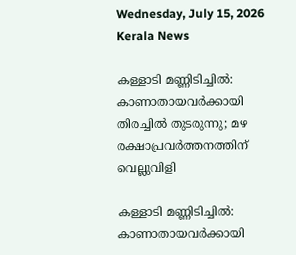Wednesday, July 15, 2026
Kerala News

കള്ളാടി മണ്ണിടിച്ചില്‍: കാണാതായവര്‍ക്കായി തിരച്ചില്‍ തുടരുന്നു; മഴ രക്ഷാപ്രവര്‍ത്തനത്തിന് വെല്ലുവിളി

കള്ളാടി മണ്ണിടിച്ചില്‍: കാണാതായവര്‍ക്കായി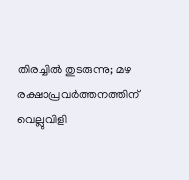തിരച്ചില്‍ തുടരുന്നു; മഴ രക്ഷാപ്രവര്‍ത്തനത്തിന് വെല്ലുവിളി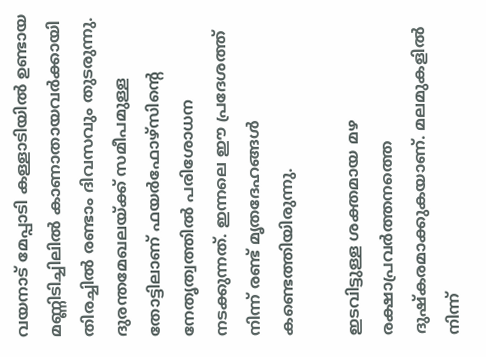വയനാട് മേപ്പാടി കള്ളാടിയില്‍ ഉണ്ടായ മണ്ണിടിച്ചിലില്‍ കാണാതായവര്‍ക്കായി തിരച്ചില്‍ രണ്ടാം ദിവസവും തുടരുന്നു. ദുരന്തമേഖലയ്ക്ക് സമീപമുള്ള തോട്ടിലാണ് ഫയര്‍ഫോഴ്‌സിന്റെ നേതൃത്വത്തില്‍ പരിശോധന നടക്കുന്നത്. ഇന്നലെ ഈ പ്രദേശത്ത് നിന്ന് രണ്ട് മൃതദേഹങ്ങള്‍ കണ്ടെത്തിയിരുന്നു.

ഇടവിട്ടുള്ള ശക്തമായ മഴ രക്ഷാപ്രവര്‍ത്തനത്തെ ദുഷ്‌കരമാക്കുകയാണ്. മലമുകളില്‍ നിന്ന്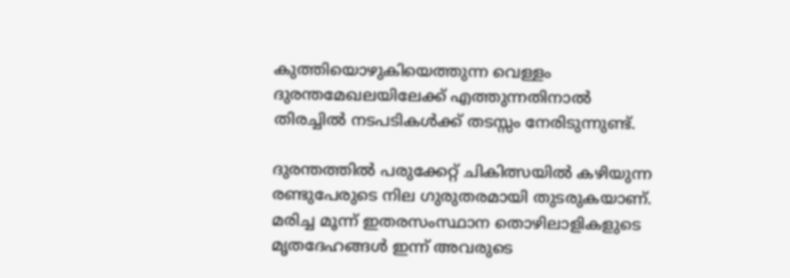കുത്തിയൊഴുകിയെത്തുന്ന വെള്ളം ദുരന്തമേഖലയിലേക്ക് എത്തുന്നതിനാല്‍ തിരച്ചില്‍ നടപടികള്‍ക്ക് തടസ്സം നേരിടുന്നുണ്ട്.

ദുരന്തത്തില്‍ പരുക്കേറ്റ് ചികിത്സയില്‍ കഴിയുന്ന രണ്ടുപേരുടെ നില ഗുരുതരമായി തുടരുകയാണ്. മരിച്ച മൂന്ന് ഇതരസംസ്ഥാന തൊഴിലാളികളുടെ മൃതദേഹങ്ങള്‍ ഇന്ന് അവരുടെ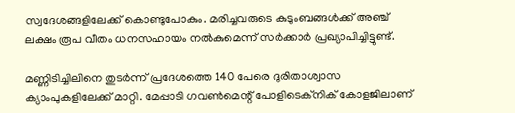സ്വദേശങ്ങളിലേക്ക് കൊണ്ടുപോകും. മരിച്ചവരുടെ കുടുംബങ്ങള്‍ക്ക് അഞ്ച് ലക്ഷം രൂപ വീതം ധനസഹായം നല്‍കുമെന്ന് സര്‍ക്കാര്‍ പ്രഖ്യാപിച്ചിട്ടുണ്ട്.

മണ്ണിടിച്ചിലിനെ തുടര്‍ന്ന് പ്രദേശത്തെ 140 പേരെ ദുരിതാശ്വാസ ക്യാംപുകളിലേക്ക് മാറ്റി. മേപ്പാടി ഗവണ്‍മെന്റ് പോളിടെക്‌നിക് കോളജിലാണ്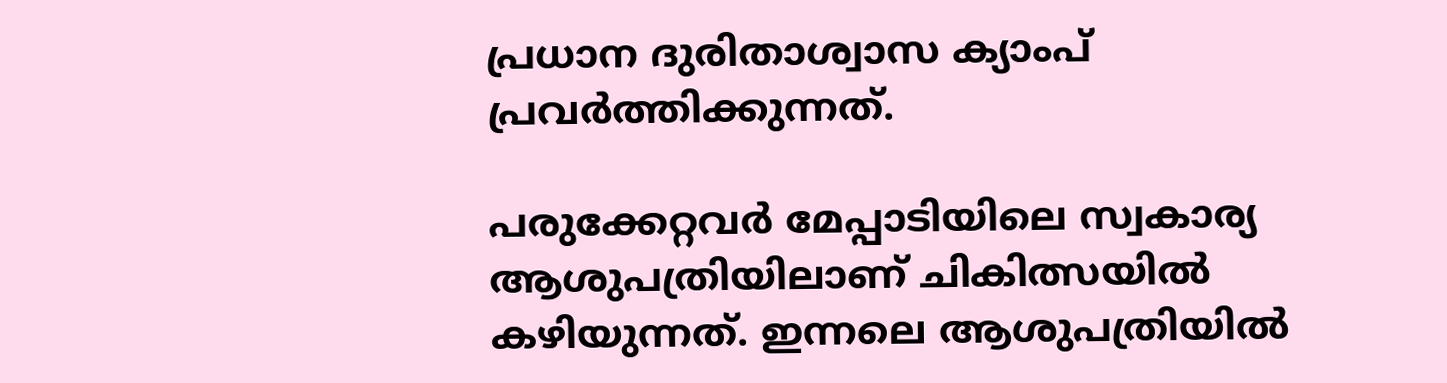പ്രധാന ദുരിതാശ്വാസ ക്യാംപ് പ്രവര്‍ത്തിക്കുന്നത്.

പരുക്കേറ്റവര്‍ മേപ്പാടിയിലെ സ്വകാര്യ ആശുപത്രിയിലാണ് ചികിത്സയില്‍ കഴിയുന്നത്. ഇന്നലെ ആശുപത്രിയില്‍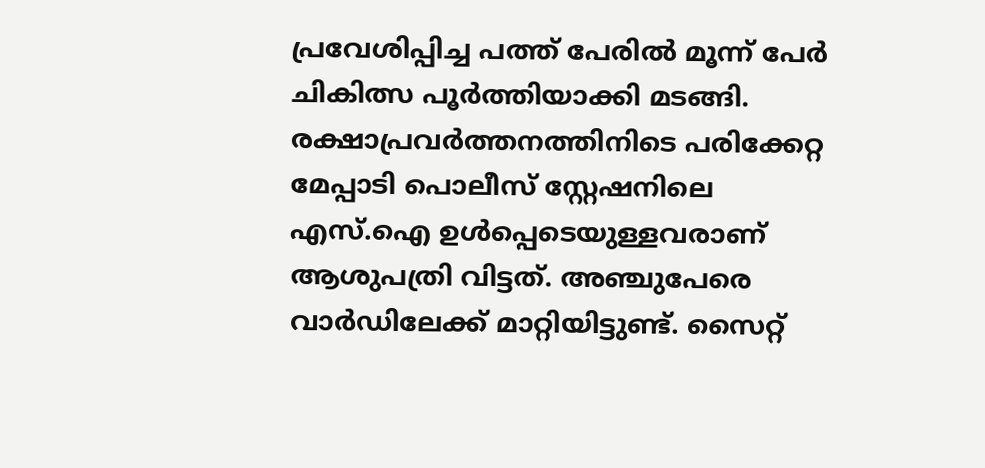പ്രവേശിപ്പിച്ച പത്ത് പേരില്‍ മൂന്ന് പേര്‍ ചികിത്സ പൂര്‍ത്തിയാക്കി മടങ്ങി. രക്ഷാപ്രവര്‍ത്തനത്തിനിടെ പരിക്കേറ്റ മേപ്പാടി പൊലീസ് സ്റ്റേഷനിലെ എസ്.ഐ ഉള്‍പ്പെടെയുള്ളവരാണ് ആശുപത്രി വിട്ടത്. അഞ്ചുപേരെ വാര്‍ഡിലേക്ക് മാറ്റിയിട്ടുണ്ട്. സൈറ്റ്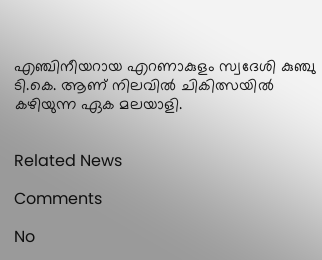എഞ്ചിനീയറായ എറണാകുളം സ്വദേശി കുഞ്ചു ടി.കെ. ആണ് നിലവില്‍ ചികിത്സയില്‍ കഴിയുന്ന ഏക മലയാളി.


Related News

Comments

No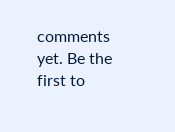comments yet. Be the first to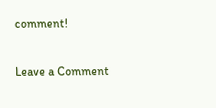comment!

Leave a Comment